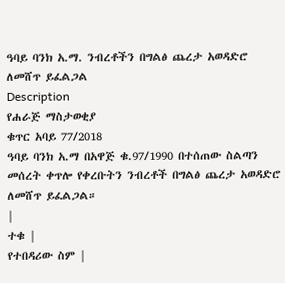ዓባይ ባንክ አ.ማ. ንብረቶችን በግልፅ ጨረታ አወዳድሮ ለመሸጥ ይፈልጋል
Description
የሐራጅ ማስታወቂያ
ቁጥር አባይ 77/2018
ዓባይ ባንክ አ.ማ በአዋጅ ቁ.97/1990 በተሰጠው ስልጣን መሰረት ቀጥሎ የቀረቡትን ንብረቶች በግልፅ ጨረታ አወዳድሮ ለመሸጥ ይፈልጋል።
|
ተቁ |
የተበዳሪው ስም |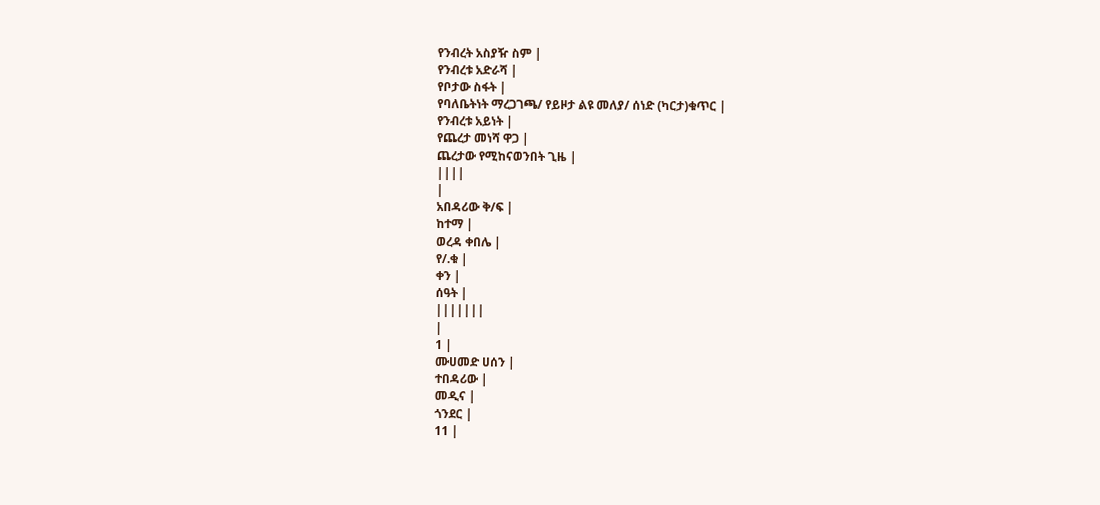የንብረት አስያዥ ስም |
የንብረቱ አድራሻ |
የቦታው ስፋት |
የባለቤትነት ማረጋገጫ/ የይዞታ ልዩ መለያ/ ሰነድ (ካርታ)ቁጥር |
የንብረቱ አይነት |
የጨረታ መነሻ ዋጋ |
ጨረታው የሚከናወንበት ጊዜ |
||||
|
አበዳሪው ቅ/ፍ |
ከተማ |
ወረዳ ቀበሌ |
የ/.ቁ |
ቀን |
ሰዓት |
|||||||
|
1 |
ሙሀመድ ሀሰን |
ተበዳሪው |
መዲና |
ጎንደር |
11 |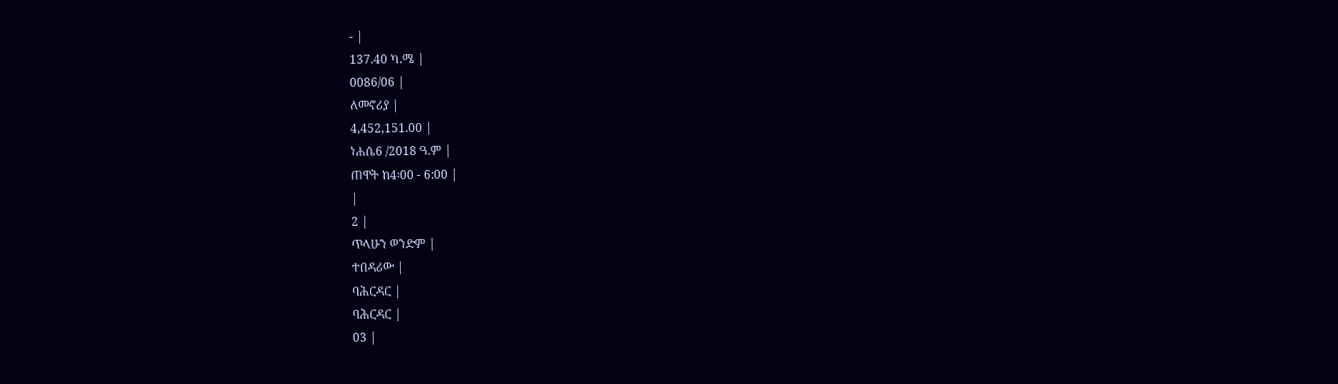- |
137.40 ካ.ሜ |
0086/06 |
ለመኖሪያ |
4,452,151.00 |
ነሐሴ6 /2018 ዓ.ም |
ጠዋት ከ4፡00 - 6:00 |
|
2 |
ጥላሁን ወንድም |
ተበዳሪው |
ባሕርዳር |
ባሕርዳር |
03 |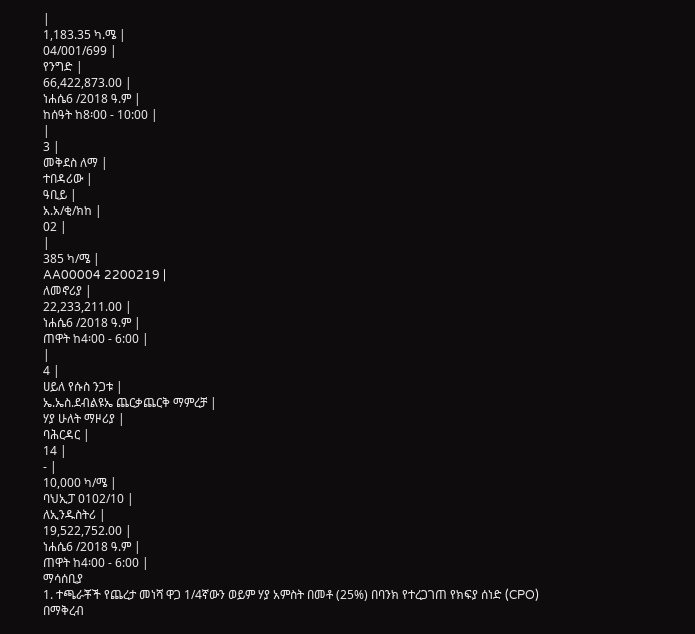|
1,183.35 ካ.ሜ |
04/001/699 |
የንግድ |
66,422,873.00 |
ነሐሴ6 /2018 ዓ.ም |
ከሰዓት ከ8፡00 - 10:00 |
|
3 |
መቅደስ ለማ |
ተበዳሪው |
ዓቢይ |
አ.አ/ቂ/ክከ |
02 |
|
385 ካ/ሜ |
AA00004 2200219 |
ለመኖሪያ |
22,233,211.00 |
ነሐሴ6 /2018 ዓ.ም |
ጠዋት ከ4፡00 - 6:00 |
|
4 |
ሀይለ የሱስ ንጋቱ |
ኤ.ኤስ.ደብልዩኤ ጨርቃጨርቅ ማምረቻ |
ሃያ ሁለት ማዞሪያ |
ባሕርዳር |
14 |
- |
10,000 ካ/ሜ |
ባህኢፓ 0102/10 |
ለኢንዱስትሪ |
19,522,752.00 |
ነሐሴ6 /2018 ዓ.ም |
ጠዋት ከ4፡00 - 6:00 |
ማሳሰቢያ
1. ተጫራቾች የጨረታ መነሻ ዋጋ 1/4ኛውን ወይም ሃያ አምስት በመቶ (25%) በባንክ የተረጋገጠ የክፍያ ሰነድ (CPO) በማቅረብ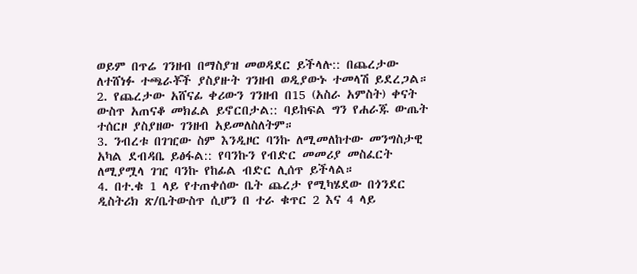ወይም በጥሬ ገንዘብ በማስያዝ መወዳደር ይችላሉ:: በጨረታው ለተሸነፉ ተጫራቾች ያስያዙት ገንዘብ ወዲያውኑ ተመላሽ ይደረጋል።
2. የጨረታው አሸናፊ ቀሪውን ገንዘብ በ15 (አስራ አምስት) ቀናት ውስጥ አጠናቆ መክፈል ይኖርበታል:: ባይከፍል ግን የሐራጁ ውጤት ተሰርዞ ያስያዘው ገንዘብ አይመለስለትም።
3. ንብረቱ በገዢው ስም እንዲዞር ባንኩ ለሚመለከተው መንግስታዊ አካል ደብዳቤ ይፅፋል:: የባንኩን የብድር መመሪያ መስፈርት ለሚያሟላ ገዢ ባንኩ የከፊል ብድር ሊሰጥ ይችላል።
4. በተ.ቁ 1 ላይ የተጠቀሰው ቤት ጨረታ የሚካሄደው በጎንደር ዲስትሪክ ጽ/ቤትውስጥ ሲሆን በ ተራ ቁጥር 2 እና 4 ላይ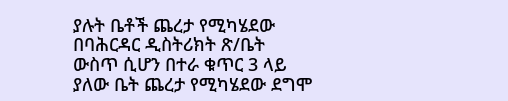ያሉት ቤቶች ጨረታ የሚካሄደው በባሕርዳር ዲስትሪክት ጽ/ቤት ውስጥ ሲሆን በተራ ቁጥር 3 ላይ ያለው ቤት ጨረታ የሚካሄደው ደግሞ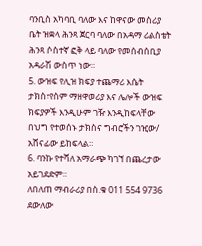ባንቢስ አካባቢ ባለው እና ከዋናው መስሪያ ቤት ዝቋላ ሕንጻ ጀርባ ባለው በአዳማ ሪልስቴት ሕንጻ ሶስተኛ ፎቅ ላይ ባለው የመሰብሰቢያ አዳራሽ ውስጥ ነው።
5. ውዝፍ የሊዝ ክፍያ ተጨማሪ እሴት ታክስ፣የስም ማዘዋወሪያ እና ሌሎች ውዝፍ ክፍያዎች እንዲሁም ገዥ እንዲከፍላቸው በህግ የተወሰኑ ታክስና ግብሮችን ገዢው/ አሸናፊው ይከፍላል።
6. ባንኩ የተሻለ አማራጭ ካገኘ በጨረታው አይገደድም።
ለበለጠ ማብራሪያ በስ.ቁ 011 554 9736 ደውለው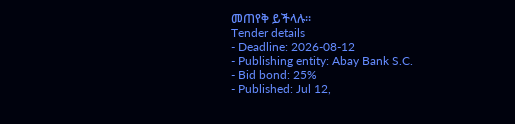መጠየቅ ይችላሉ።
Tender details
- Deadline: 2026-08-12
- Publishing entity: Abay Bank S.C.
- Bid bond: 25%
- Published: Jul 12,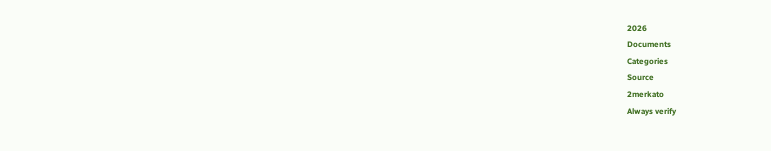2026
Documents
Categories
Source
2merkato
Always verify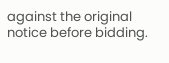against the original notice before bidding.